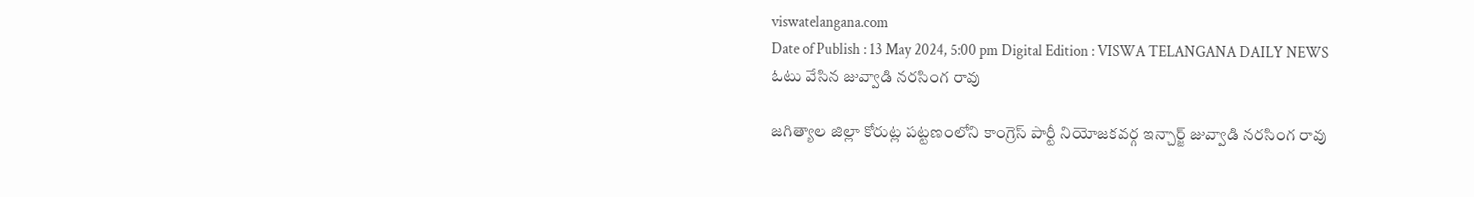viswatelangana.com
Date of Publish : 13 May 2024, 5:00 pm Digital Edition : VISWA TELANGANA DAILY NEWS
ఓటు వేసిన జువ్వాడి నరసింగ రావు

జగిత్యాల జిల్లా కోరుట్ల పట్టణంలోని కాంగ్రెస్ పార్టీ నియోజకవర్గ ఇన్చార్జ్ జువ్వాడి నరసింగ రావు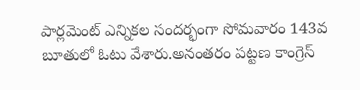పార్లమెంట్ ఎన్నికల సందర్భంగా సోమవారం 143వ బూతులో ఓటు వేశారు.అనంతరం పట్టణ కాంగ్రెస్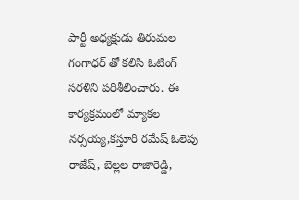పార్టీ అధ్యక్షుడు తిరుమల గంగాధర్ తో కలిసి ఓటింగ్ సరళిని పరిశీలించారు. ఈ కార్యక్రమంలో మ్యాకల నర్సయ్య,కస్తూరి రమేష్ ఓలెపు రాజేష్, బెల్లల రాజారెడ్డి,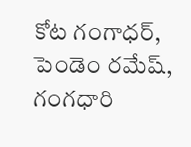కోట గంగాధర్, పెండెం రమేష్, గంగధారి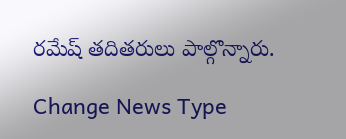రమేష్ తదితరులు పాల్గొన్నారు.

Change News Type